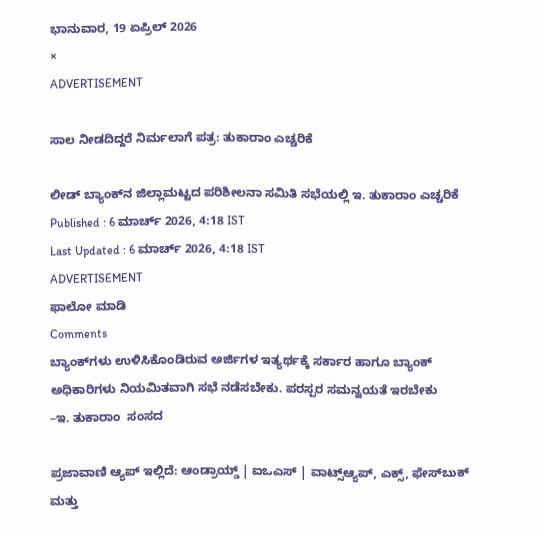ಭಾನುವಾರ, 19 ಏಪ್ರಿಲ್ 2026
×
ADVERTISEMENT

ಸಾಲ ನೀಡದಿದ್ದರೆ ನಿರ್ಮಲಾಗೆ ಪತ್ರ: ತುಕಾರಾಂ ಎಚ್ಚರಿಕೆ

ಲೀಡ್ ಬ್ಯಾಂಕ್‌ನ ಜಿಲ್ಲಾಮಟ್ಟದ ಪರಿಶೀಲನಾ ಸಮಿತಿ ಸಭೆಯಲ್ಲಿ ಇ. ತುಕಾರಾಂ ಎಚ್ಚರಿಕೆ
Published : 6 ಮಾರ್ಚ್ 2026, 4:18 IST
Last Updated : 6 ಮಾರ್ಚ್ 2026, 4:18 IST
ADVERTISEMENT
ಫಾಲೋ ಮಾಡಿ
Comments
ಬ್ಯಾಂಕ್‌ಗಳು ಉಳಿಸಿಕೊಂಡಿರುವ ಅರ್ಜಿಗಳ ಇತ್ಯರ್ಥಕ್ಕೆ ಸರ್ಕಾರ ಹಾಗೂ ಬ್ಯಾಂಕ್ ಅಧಿಕಾರಿಗಳು ನಿಯಮಿತವಾಗಿ ಸಭೆ ನಡೆಸಬೇಕು. ಪರಸ್ಪರ ಸಮನ್ವಯತೆ ಇರಬೇಕು
–ಇ. ತುಕಾರಾಂ  ಸಂಸದ

ಪ್ರಜಾವಾಣಿ ಆ್ಯಪ್ ಇಲ್ಲಿದೆ: ಆಂಡ್ರಾಯ್ಡ್ | ಐಒಎಸ್ | ವಾಟ್ಸ್ಆ್ಯಪ್, ಎಕ್ಸ್, ಫೇಸ್‌ಬುಕ್ ಮತ್ತು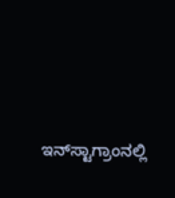ಇನ್‌ಸ್ಟಾಗ್ರಾಂನಲ್ಲಿ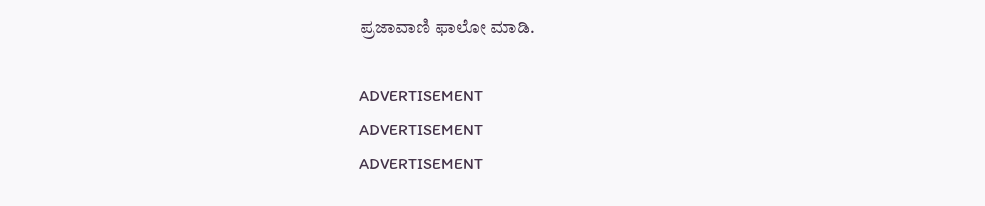ಪ್ರಜಾವಾಣಿ ಫಾಲೋ ಮಾಡಿ.

ADVERTISEMENT
ADVERTISEMENT
ADVERTISEMENT